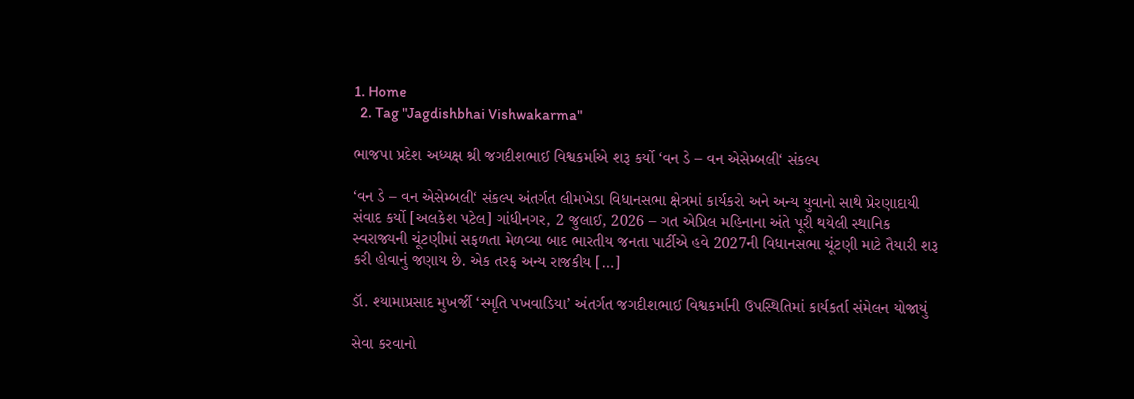1. Home
  2. Tag "Jagdishbhai Vishwakarma"

ભાજપા પ્રદેશ અધ્યક્ષ શ્રી જગદીશભાઈ વિશ્વકર્માએ શરૂ કર્યો ‘વન ડે – વન એસેમ્બલી‘ સંકલ્પ

‘વન ડે – વન એસેમ્બલી‘ સંકલ્પ અંતર્ગત લીમખેડા વિધાનસભા ક્ષેત્રમાં કાર્યકરો અને અન્ય યુવાનો સાથે પ્રેરણાદાયી સંવાદ કર્યો [અલકેશ પટેલ] ગાંધીનગર, 2 જુલાઈ, 2026 – ગત એપ્રિલ મહિનાના અંતે પૂરી થયેલી સ્થાનિક સ્વરાજ્યની ચૂંટણીમાં સફળતા મેળવ્યા બાદ ભારતીય જનતા પાર્ટીએ હવે 2027ની વિધાનસભા ચૂંટણી માટે તૈયારી શરૂ કરી હોવાનું જણાય છે. એક તરફ અન્ય રાજકીય […]

ડૉ. શ્યામાપ્રસાદ મુખર્જી ‘સ્મૃતિ પખવાડિયા’ અંતર્ગત જગદીશભાઈ વિશ્વકર્માની ઉપસ્થિતિમાં કાર્યકર્તા સંમેલન યોજાયું

સેવા કરવાનો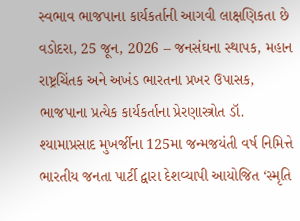સ્વભાવ ભાજપાના કાર્યકર્તાની આગવી લાક્ષણિકતા છે વડોદરા, 25 જૂન, 2026 – જનસંઘના સ્થાપક, મહાન રાષ્ટ્રચિંતક અને અખંડ ભારતના પ્રખર ઉપાસક, ભાજપાના પ્રત્યેક કાર્યકર્તાના પ્રેરણાસ્ત્રોત ડૉ. શ્યામાપ્રસાદ મુખર્જીના 125મા જન્મજયંતી વર્ષ નિમિત્તે ભારતીય જનતા પાર્ટી દ્વારા દેશવ્યાપી આયોજિત ‘સ્મૃતિ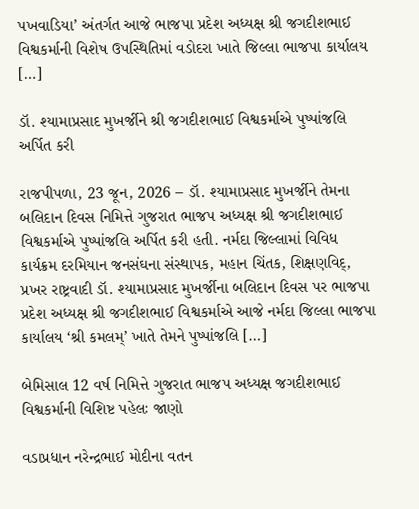પખવાડિયા’ અંતર્ગત આજે ભાજપા પ્રદેશ અધ્યક્ષ શ્રી જગદીશભાઈ વિશ્વકર્માની વિશેષ ઉપસ્થિતિમાં વડોદરા ખાતે જિલ્લા ભાજપા કાર્યાલય […]

ડૉ. શ્યામાપ્રસાદ મુખર્જીને શ્રી જગદીશભાઈ વિશ્વકર્માએ પુષ્પાંજલિ અર્પિત કરી

રાજપીપળા, 23 જૂન, 2026 – ડૉ. શ્યામાપ્રસાદ મુખર્જીને તેમના બલિદાન દિવસ નિમિત્તે ગુજરાત ભાજપ અધ્યક્ષ શ્રી જગદીશભાઈ વિશ્વકર્માએ પુષ્પાંજલિ અર્પિત કરી હતી. નર્મદા જિલ્લામાં વિવિધ કાર્યક્રમ દરમિયાન જનસંઘના સંસ્થાપક, મહાન ચિંતક, શિક્ષણવિદ્, પ્રખર રાષ્ટ્રવાદી ડૉ. શ્યામાપ્રસાદ મુખર્જીના બલિદાન દિવસ પર ભાજપા પ્રદેશ અધ્યક્ષ શ્રી જગદીશભાઈ વિશ્વકર્માએ આજે નર્મદા જિલ્લા ભાજપા કાર્યાલય ‘શ્રી કમલમ્’ ખાતે તેમને પુષ્પાંજલિ […]

બેમિસાલ 12 વર્ષ નિમિત્તે ગુજરાત ભાજપ અધ્યક્ષ જગદીશભાઈ વિશ્વકર્માની વિશિષ્ટ પહેલઃ જાણો

વડાપ્રધાન નરેન્દ્રભાઈ મોદીના વતન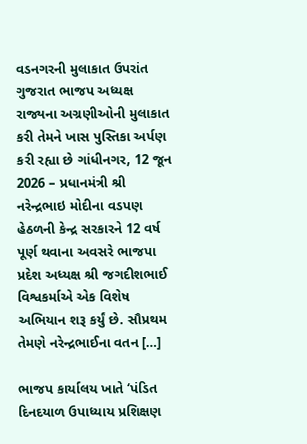વડનગરની મુલાકાત ઉપરાંત ગુજરાત ભાજપ અધ્યક્ષ રાજ્યના અગ્રણીઓની મુલાકાત કરી તેમને ખાસ પુસ્તિકા અર્પણ કરી રહ્યા છે ગાંધીનગર, 12 જૂન 2026 – પ્રધાનમંત્રી શ્રી નરેન્દ્રભાઇ મોદીના વડપણ હેઠળની કેન્દ્ર સરકારને 12 વર્ષ પૂર્ણ થવાના અવસરે ભાજપા પ્રદેશ અધ્યક્ષ શ્રી જગદીશભાઈ વિશ્વકર્માએ એક વિશેષ અભિયાન શરૂ કર્યું છે. સૌપ્રથમ તેમણે નરેન્દ્રભાઈના વતન […]

ભાજપ કાર્યાલય ખાતે ‘પંડિત દિનદયાળ ઉપાધ્યાય પ્રશિક્ષણ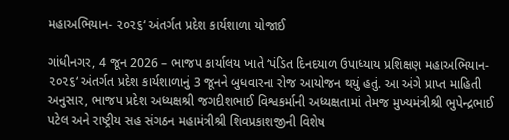મહાઅભિયાન- ૨૦૨૬‘ અંતર્ગત પ્રદેશ કાર્યશાળા યોજાઈ

ગાંધીનગર, 4 જૂન 2026 – ભાજપ કાર્યાલય ખાતે ‘પંડિત દિનદયાળ ઉપાધ્યાય પ્રશિક્ષણ મહાઅભિયાન- ૨૦૨૬‘ અંતર્ગત પ્રદેશ કાર્યશાળાનું 3 જૂનને બુધવારના રોજ આયોજન થયું હતું. આ અંગે પ્રાપ્ત માહિતી અનુસાર, ભાજપ પ્રદેશ અધ્યક્ષશ્રી જગદીશભાઈ વિશ્વકર્માની અધ્યક્ષતામાં તેમજ મુખ્યમંત્રીશ્રી ભુપેન્દ્રભાઈ પટેલ અને રાષ્ટ્રીય સહ સંગઠન મહામંત્રીશ્રી શિવપ્રકાશજીની વિશેષ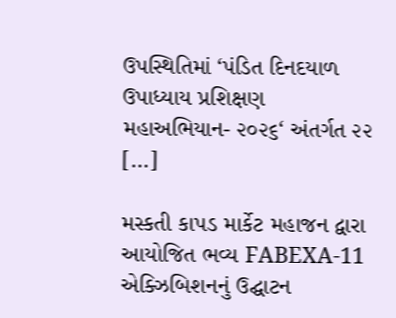ઉપસ્થિતિમાં ‘પંડિત દિનદયાળ ઉપાધ્યાય પ્રશિક્ષણ મહાઅભિયાન- ૨૦૨૬‘ અંતર્ગત ૨૨ […]

મસ્કતી કાપડ માર્કેટ મહાજન દ્વારા આયોજિત ભવ્ય FABEXA-11 એક્ઝિબિશનનું ઉદ્ઘાટન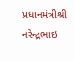પ્રધાનમંત્રીશ્રી નરેન્દ્રભાઇ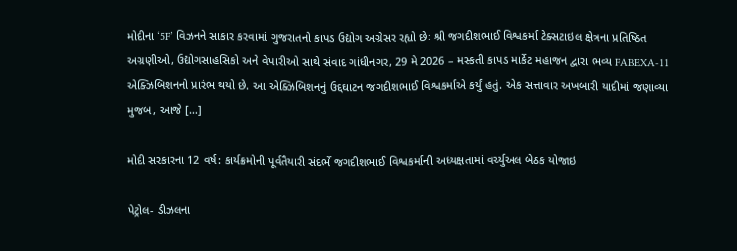મોદીના ‘5F’ વિઝનને સાકાર કરવામાં ગુજરાતનો કાપડ ઉદ્યોગ અગ્રેસર રહ્યો છેઃ શ્રી જગદીશભાઈ વિશ્વકર્મા ટેક્સટાઇલ ક્ષેત્રના પ્રતિષ્ઠિત અગ્રણીઓ, ઉદ્યોગસાહસિકો અને વેપારીઓ સાથે સંવાદ ગાંધીનગર, 29 મે 2026 – મસ્કતી કાપડ માર્કેટ મહાજન દ્વારા ભવ્ય FABEXA-11 એક્ઝિબિશનનો પ્રારંભ થયો છે. આ એક્ઝિબિશનનું ઉદ્દઘાટન જગદીશભાઈ વિશ્વકર્માએ કર્યું હતું. એક સત્તાવાર અખબારી યાદીમાં જણાવ્યા મુજબ, આજે […]

મોદી સરકારના 12 વર્ષ: કાર્યક્રમોની પૂર્વતૈયારી સંદર્ભે જગદીશભાઈ વિશ્વકર્માની અધ્યક્ષતામાં વર્ચ્યુઅલ બેઠક યોજાઇ

પેટ્રોલ- ડીઝલના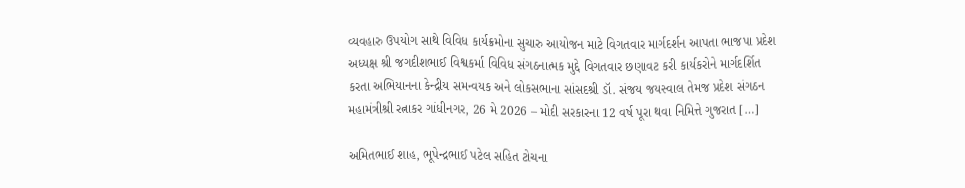વ્યવહારુ ઉપયોગ સાથે વિવિધ કાર્યક્રમોના સુચારુ આયોજન માટે વિગતવાર માર્ગદર્શન આપતા ભાજપા પ્રદેશ અધ્યક્ષ શ્રી જગદીશભાઈ વિશ્વકર્મા વિવિધ સંગઠનાત્મક મુદ્દે વિગતવાર છણાવટ કરી કાર્યકરોને માર્ગદર્શિત કરતા અભિયાનના કેન્દ્રીય સમન્વયક અને લોકસભાના સાંસદશ્રી ડૉ. સંજય જયસ્વાલ તેમજ પ્રદેશ સંગઠન મહામંત્રીશ્રી રત્નાકર ગાંધીનગર, 26 મે 2026 – મોદી સરકારના 12 વર્ષ પૂરા થવા નિમિત્તે ગુજરાત […]

અમિતભાઈ શાહ, ભૂપેન્દ્રભાઈ પટેલ સહિત ટોચના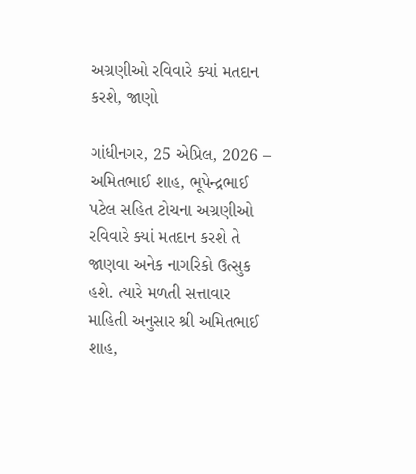અગ્રણીઓ રવિવારે ક્યાં મતદાન કરશે, જાણો

ગાંધીનગર, 25 એપ્રિલ, 2026 – અમિતભાઈ શાહ, ભૂપેન્દ્રભાઈ પટેલ સહિત ટોચના અગ્રણીઓ રવિવારે ક્યાં મતદાન કરશે તે જાણવા અનેક નાગરિકો ઉત્સુક હશે. ત્યારે મળતી સત્તાવાર માહિતી અનુસાર શ્રી અમિતભાઈ શાહ,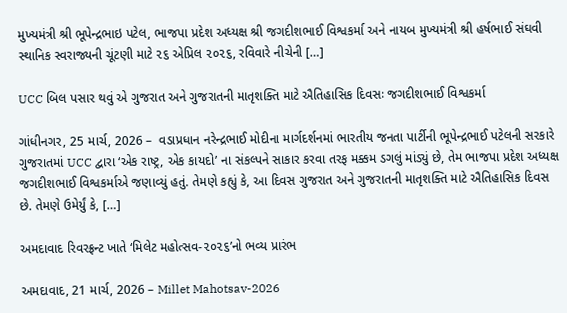મુખ્યમંત્રી શ્રી ભૂપેન્દ્રભાઇ પટેલ, ભાજપા પ્રદેશ અધ્યક્ષ શ્રી જગદીશભાઈ વિશ્વકર્મા અને નાયબ મુખ્યમંત્રી શ્રી હર્ષભાઈ સંઘવી સ્થાનિક સ્વરાજ્યની ચૂંટણી માટે ૨૬ એપ્રિલ ૨૦૨૬, રવિવારે નીચેની […]

UCC બિલ પસાર થવું એ ગુજરાત અને ગુજરાતની માતૃશક્તિ માટે ઐતિહાસિક દિવસઃ જગદીશભાઈ વિશ્વકર્મા

ગાંધીનગર, 25 માર્ચ, 2026 –  વડાપ્રધાન નરેન્દ્રભાઈ મોદીના માર્ગદર્શનમાં ભારતીય જનતા પાર્ટીની ભૂપેન્દ્રભાઈ પટેલની સરકારે ગુજરાતમાં UCC દ્વારા ‘એક રાષ્ટ્ર, એક કાયદો’ ના સંકલ્પને સાકાર કરવા તરફ મક્કમ ડગલું માંડ્યું છે, તેમ ભાજપા પ્રદેશ અધ્યક્ષ જગદીશભાઈ વિશ્વકર્માએ જણાવ્યું હતું. તેમણે કહ્યું કે, આ દિવસ ગુજરાત અને ગુજરાતની માતૃશક્તિ માટે ઐતિહાસિક દિવસ છે. તેમણે ઉમેર્યું કે, […]

અમદાવાદ રિવરફ્રન્ટ ખાતે ‘મિલેટ મહોત્સવ-૨૦૨૬’નો ભવ્ય પ્રારંભ

અમદાવાદ, 21 માર્ચ, 2026 – Millet Mahotsav-2026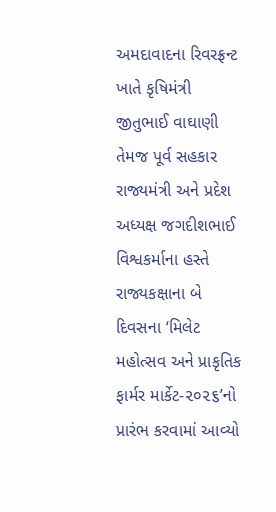અમદાવાદના રિવરફ્રન્ટ ખાતે કૃષિમંત્રી જીતુભાઈ વાઘાણી તેમજ પૂર્વ સહકાર રાજ્યમંત્રી અને પ્રદેશ અધ્યક્ષ જગદીશભાઈ વિશ્વકર્માના હસ્તે રાજ્યકક્ષાના બે દિવસના ‘મિલેટ મહોત્સવ અને પ્રાકૃતિક ફાર્મર માર્કેટ-૨૦૨૬’નો પ્રારંભ કરવામાં આવ્યો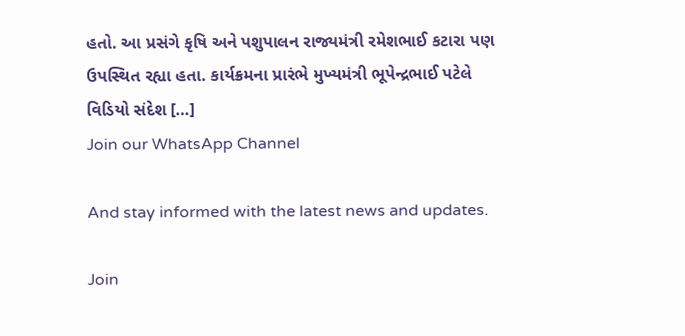હતો. આ પ્રસંગે કૃષિ અને પશુપાલન રાજ્યમંત્રી રમેશભાઈ કટારા પણ ઉપસ્થિત રહ્યા હતા. કાર્યક્રમના પ્રારંભે મુખ્યમંત્રી ભૂપેન્દ્રભાઈ પટેલે વિડિયો સંદેશ […]
Join our WhatsApp Channel

And stay informed with the latest news and updates.

Join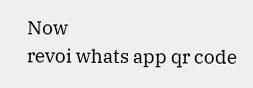Now
revoi whats app qr code